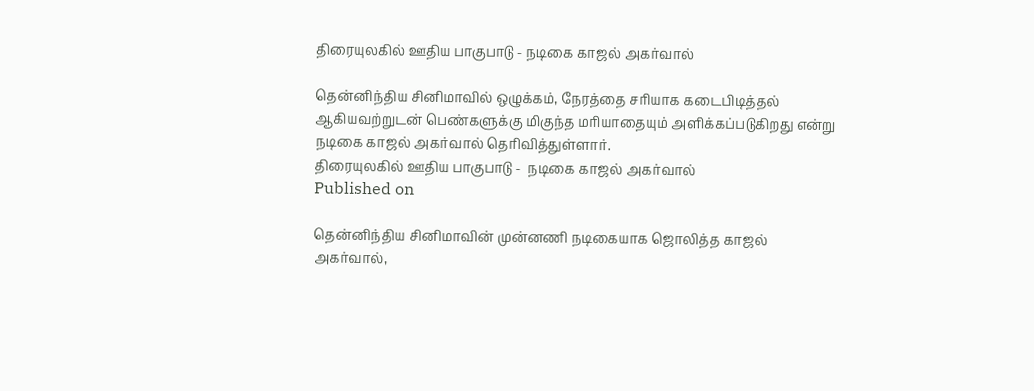திரையுலகில் ஊதிய பாகுபாடு - நடிகை காஜல் அகர்வால்

தென்னிந்திய சினிமாவில் ஒழுக்கம், நேரத்தை சரியாக கடைபிடித்தல் ஆகியவற்றுடன் பெண்களுக்கு மிகுந்த மரியாதையும் அளிக்கப்படுகிறது என்று நடிகை காஜல் அகர்வால் தெரிவித்துள்ளார்.
திரையுலகில் ஊதிய பாகுபாடு -  நடிகை காஜல் அகர்வால்
Published on

தென்னிந்திய சினிமாவின் முன்னணி நடிகையாக ஜொலித்த காஜல் அகர்வால்,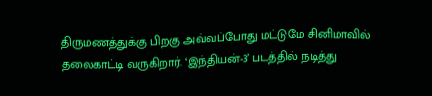திருமணத்துக்கு பிறகு அவ்வப்போது மட்டுமே சினிமாவில் தலைகாட்டி வருகிறார். ‘இந்தியன்-3’ படத்தில் நடித்து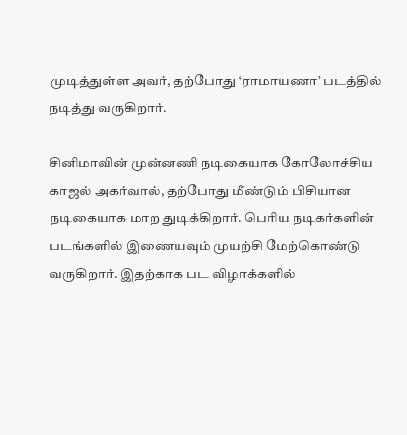முடித்துள்ள அவர், தற்போது ‘ராமாயணா’ படத்தில் நடித்து வருகிறார்.

சினிமாவின் முன்னணி நடிகையாக கோலோச்சிய காஜல் அகர்வால், தற்போது மீண்டும் பிசியான நடிகையாக மாற துடிக்கிறார். பெரிய நடிகர்களின் படங்களில் இணையவும் முயற்சி மேற்கொண்டு வருகிறார். இதற்காக பட விழாக்களில்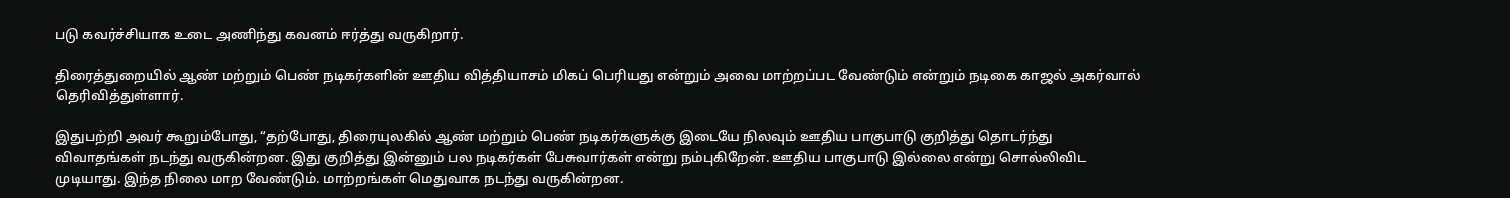படு கவர்ச்சியாக உடை அணிந்து கவனம் ஈர்த்து வருகிறார்.

திரைத்துறையில் ஆண் மற்றும் பெண் நடிகர்களின் ஊதிய வித்தியாசம் மிகப் பெரியது என்றும் அவை மாற்றப்பட வேண்டும் என்றும் நடிகை காஜல் அகர்வால் தெரிவித்துள்ளார்.

இதுபற்றி அவர் கூறும்போது, “தற்போது, திரையுலகில் ஆண் மற்றும் பெண் நடிகர்களுக்கு இடையே நிலவும் ஊதிய பாகுபாடு குறித்து தொடர்ந்து விவாதங்கள் நடந்து வருகின்றன. இது குறித்து இன்னும் பல நடிகர்கள் பேசுவார்கள் என்று நம்புகிறேன். ஊதிய பாகுபாடு இல்லை என்று சொல்லிவிட முடியாது. இந்த நிலை மாற வேண்டும். மாற்றங்கள் மெதுவாக நடந்து வருகின்றன.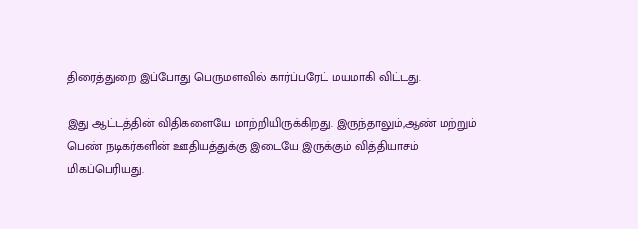திரைத்துறை இப்போது பெருமளவில் கார்ப்பரேட் மயமாகி விட்டது.

இது ஆட்டத்தின் விதிகளையே மாற்றியிருக்கிறது. இருந்தாலும்,ஆண் மற்றும் பெண் நடிகர்களின் ஊதியத்துக்கு இடையே இருக்கும் வித்தியாசம் மிகப்பெரியது.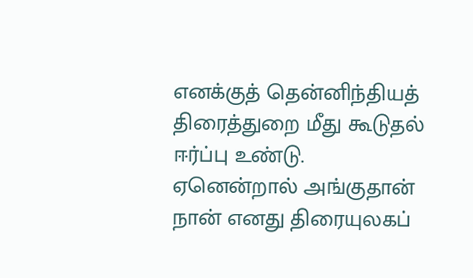எனக்குத் தென்னிந்தியத் திரைத்துறை மீது கூடுதல் ஈர்ப்பு உண்டு. ஏனென்றால் அங்குதான் நான் எனது திரையுலகப்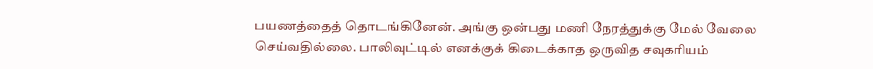பயணத்தைத் தொடங்கினேன். அங்கு ஒன்பது மணி நேரத்துக்கு மேல் வேலை செய்வதில்லை. பாலிவுட்டில் எனக்குக் கிடைக்காத ஒருவித சவுகரியம்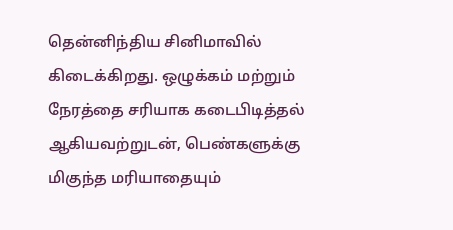தென்னிந்திய சினிமாவில் கிடைக்கிறது. ஒழுக்கம் மற்றும் நேரத்தை சரியாக கடைபிடித்தல் ஆகியவற்றுடன், பெண்களுக்கு மிகுந்த மரியாதையும்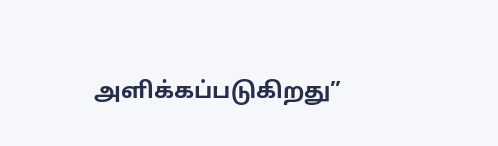அளிக்கப்படுகிறது”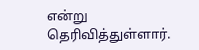என்று தெரிவித்துள்ளார்.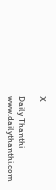X

Daily Thanthi
www.dailythanthi.com